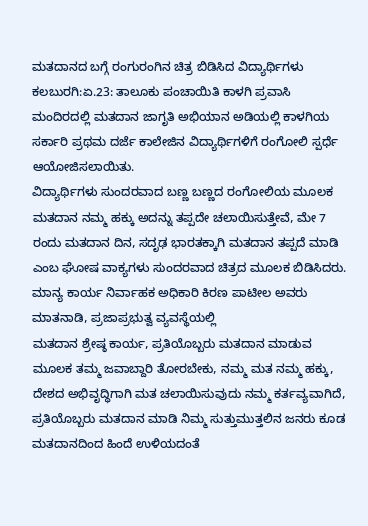ಮತದಾನದ ಬಗ್ಗೆ ರಂಗುರಂಗಿನ ಚಿತ್ರ ಬಿಡಿಸಿದ ವಿದ್ಯಾರ್ಥಿಗಳು
ಕಲಬುರಗಿ:ಏ.23: ತಾಲೂಕು ಪಂಚಾಯಿತಿ ಕಾಳಗಿ ಪ್ರವಾಸಿ ಮಂದಿರದಲ್ಲಿ ಮತದಾನ ಜಾಗೃತಿ ಅಭಿಯಾನ ಅಡಿಯಲ್ಲಿ ಕಾಳಗಿಯ ಸರ್ಕಾರಿ ಪ್ರಥಮ ದರ್ಜೆ ಕಾಲೇಜಿನ ವಿದ್ಯಾರ್ಥಿಗಳಿಗೆ ರಂಗೋಲಿ ಸ್ಪರ್ಧೆ ಆಯೋಜಿಸಲಾಯಿತು.
ವಿದ್ಯಾರ್ಥಿಗಳು ಸುಂದರವಾದ ಬಣ್ಣ ಬಣ್ಣದ ರಂಗೋಲಿಯ ಮೂಲಕ ಮತದಾನ ನಮ್ಮ ಹಕ್ಕು ಅದನ್ನು ತಪ್ಪದೇ ಚಲಾಯಿಸುತ್ತೇವೆ, ಮೇ 7 ರಂದು ಮತದಾನ ದಿನ, ಸದೃಢ ಭಾರತಕ್ಕಾಗಿ ಮತದಾನ ತಪ್ಪದೆ ಮಾಡಿ ಎಂಬ ಘೋಷ ವಾಕ್ಯಗಳು ಸುಂದರವಾದ ಚಿತ್ರದ ಮೂಲಕ ಬಿಡಿಸಿದರು.
ಮಾನ್ಯ ಕಾರ್ಯ ನಿರ್ವಾಹಕ ಅಧಿಕಾರಿ ಕಿರಣ ಪಾಟೀಲ ಅವರು ಮಾತನಾಡಿ, ಪ್ರಜಾಪ್ರಭುತ್ವ ವ್ಯವಸ್ಥೆಯಲ್ಲಿ
ಮತದಾನ ಶ್ರೇಷ್ಠ ಕಾರ್ಯ, ಪ್ರತಿಯೊಬ್ಬರು ಮತದಾನ ಮಾಡುವ ಮೂಲಕ ತಮ್ಮ ಜವಾಬ್ದಾರಿ ತೋರಬೇಕು, ನಮ್ಮ ಮತ ನಮ್ಮ ಹಕ್ಕು, ದೇಶದ ಅಭಿವೃದ್ಧಿಗಾಗಿ ಮತ ಚಲಾಯಿಸುವುದು ನಮ್ಮ ಕರ್ತವ್ಯವಾಗಿದೆ, ಪ್ರತಿಯೊಬ್ಬರು ಮತದಾನ ಮಾಡಿ ನಿಮ್ಮ ಸುತ್ತುಮುತ್ತಲಿನ ಜನರು ಕೂಡ ಮತದಾನದಿಂದ ಹಿಂದೆ ಉಳಿಯದಂತೆ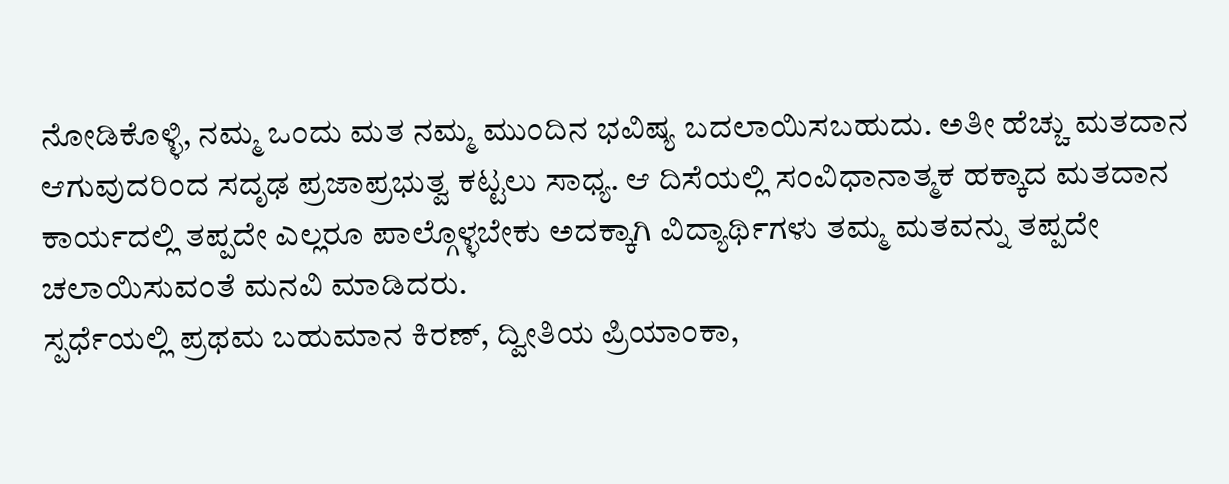ನೋಡಿಕೊಳ್ಳಿ, ನಮ್ಮ ಒಂದು ಮತ ನಮ್ಮ ಮುಂದಿನ ಭವಿಷ್ಯ ಬದಲಾಯಿಸಬಹುದು. ಅತೀ ಹೆಚ್ಚು ಮತದಾನ ಆಗುವುದರಿಂದ ಸದೃಢ ಪ್ರಜಾಪ್ರಭುತ್ವ ಕಟ್ಟಲು ಸಾಧ್ಯ. ಆ ದಿಸೆಯಲ್ಲಿ ಸಂವಿಧಾನಾತ್ಮಕ ಹಕ್ಕಾದ ಮತದಾನ ಕಾರ್ಯದಲ್ಲಿ ತಪ್ಪದೇ ಎಲ್ಲರೂ ಪಾಲ್ಗೊಳ್ಳಬೇಕು ಅದಕ್ಕಾಗಿ ವಿದ್ಯಾರ್ಥಿಗಳು ತಮ್ಮ ಮತವನ್ನು ತಪ್ಪದೇ ಚಲಾಯಿಸುವಂತೆ ಮನವಿ ಮಾಡಿದರು.
ಸ್ಪರ್ಧೆಯಲ್ಲಿ ಪ್ರಥಮ ಬಹುಮಾನ ಕಿರಣ್, ದ್ವೀತಿಯ ಪ್ರಿಯಾಂಕಾ,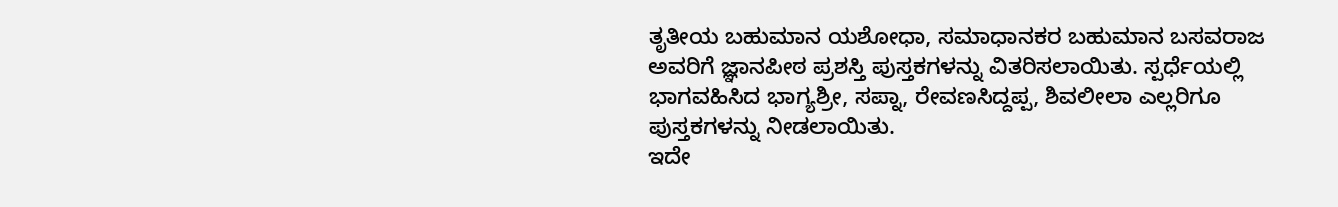ತೃತೀಯ ಬಹುಮಾನ ಯಶೋಧಾ, ಸಮಾಧಾನಕರ ಬಹುಮಾನ ಬಸವರಾಜ ಅವರಿಗೆ ಜ್ಞಾನಪೀಠ ಪ್ರಶಸ್ತಿ ಪುಸ್ತಕಗಳನ್ನು ವಿತರಿಸಲಾಯಿತು. ಸ್ಪರ್ಧೆಯಲ್ಲಿ ಭಾಗವಹಿಸಿದ ಭಾಗ್ಯಶ್ರೀ, ಸಪ್ನಾ, ರೇವಣಸಿದ್ದಪ್ಪ, ಶಿವಲೀಲಾ ಎಲ್ಲರಿಗೂ ಪುಸ್ತಕಗಳನ್ನು ನೀಡಲಾಯಿತು.
ಇದೇ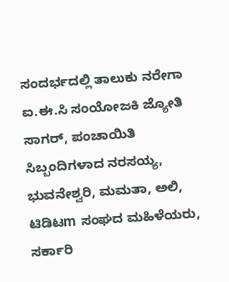ಸಂದರ್ಭದಲ್ಲಿ ತಾಲುಕು ನರೇಗಾ ಐ.ಈ.ಸಿ ಸಂಯೋಜಕಿ ಜ್ಯೋತಿ ಸಾಗರ್, ಪಂಚಾಯಿತಿ ಸಿಬ್ಬಂದಿಗಳಾದ ನರಸಯ್ಯ, ಭುವನೇಶ್ವರಿ, ಮಮತಾ, ಅಲಿ, ಟಿಡಿಟm ಸಂಘದ ಮಹಿಳೆಯರು, ಸರ್ಕಾರಿ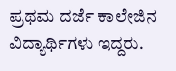ಪ್ರಥಮ ದರ್ಜೆ ಕಾಲೇಜಿನ ವಿದ್ಯಾರ್ಥಿಗಳು ಇದ್ದರು.